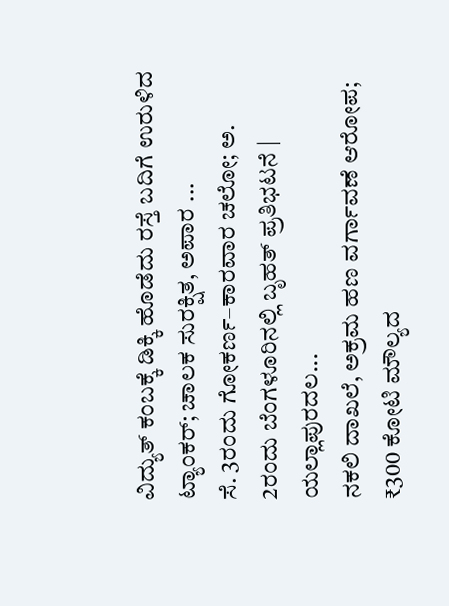ವಿದ್ಯುತ್ ಕಂಬಕ್ಕೆ ಡಿಕ್ಕಿ ಹೊಡೆದು ರಸ್ತೆ ಬದಿಗೆ ಉರುಳಿದ ಟ್ಯಾಂಕರ್; ಚಾಲಕ ಸುರಕ್ಷಿತ, ಅಪಾರ ...
ಸೆ. 3ರಂದು ಗೋಕರ್ಣ–ಕಾರವಾರ ಚಲೋ; ಅ. 2ರಂದು ಬೆಂಗಳೂರಿನಲ್ಲಿ ಬೃಹತ್ ಪ್ರತಿಭಟನೆ | ಯಲ್ಲಾಪುರದಲ...
ನಕಲಿ ದಾಖಲೆ, ಅಕ್ರಮ ಹಣ ವರ್ಗಾವಣೆ ಆರೋಪ; ₹300 ಕೋಟಿ ಮೌಲ್ಯದ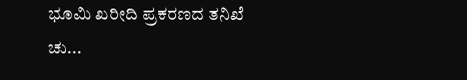ಭೂಮಿ ಖರೀದಿ ಪ್ರಕರಣದ ತನಿಖೆ ಚು...